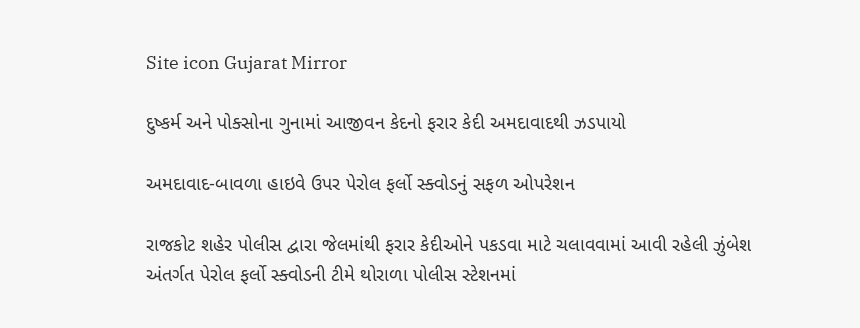Site icon Gujarat Mirror

દુષ્કર્મ અને પોક્સોના ગુનામાં આજીવન કેદનો ફરાર કેદી અમદાવાદથી ઝડપાયો

અમદાવાદ-બાવળા હાઇવે ઉપર પેરોલ ફર્લો સ્ક્વોડનું સફળ ઓપરેશન

રાજકોટ શહેર પોલીસ દ્વારા જેલમાંથી ફરાર કેદીઓને પકડવા માટે ચલાવવામાં આવી રહેલી ઝુંબેશ અંતર્ગત પેરોલ ફર્લો સ્ક્વોડની ટીમે થોરાળા પોલીસ સ્ટેશનમાં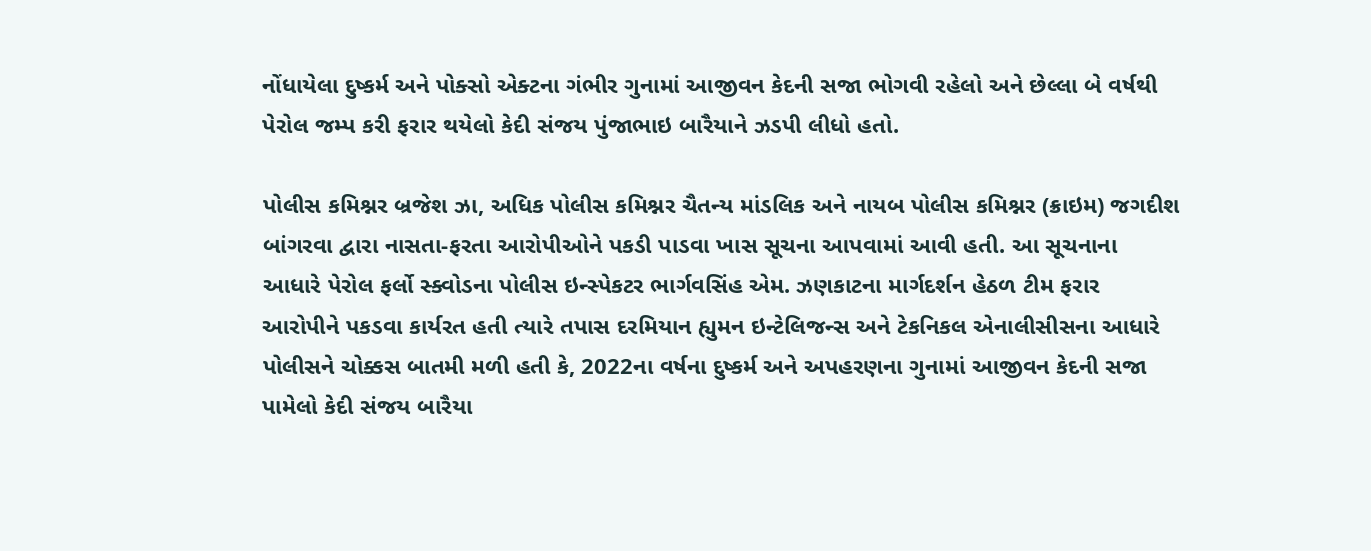નોંધાયેલા દુષ્કર્મ અને પોક્સો એક્ટના ગંભીર ગુનામાં આજીવન કેદની સજા ભોગવી રહેલો અને છેલ્લા બે વર્ષથી પેરોલ જમ્પ કરી ફરાર થયેલો કેદી સંજય પુંજાભાઇ બારૈયાને ઝડપી લીધો હતો.

પોલીસ કમિશ્નર બ્રજેશ ઝા, અધિક પોલીસ કમિશ્નર ચૈતન્ય માંડલિક અને નાયબ પોલીસ કમિશ્નર (ક્રાઇમ) જગદીશ બાંગરવા દ્વારા નાસતા-ફરતા આરોપીઓને પકડી પાડવા ખાસ સૂચના આપવામાં આવી હતી. આ સૂચનાના આધારે પેરોલ ફર્લો સ્ક્વોડના પોલીસ ઇન્સ્પેકટર ભાર્ગવસિંહ એમ. ઝણકાટના માર્ગદર્શન હેઠળ ટીમ ફરાર આરોપીને પકડવા કાર્યરત હતી ત્યારે તપાસ દરમિયાન હ્યુમન ઇન્ટેલિજન્સ અને ટેકનિકલ એનાલીસીસના આધારે પોલીસને ચોક્કસ બાતમી મળી હતી કે, 2022ના વર્ષના દુષ્કર્મ અને અપહરણના ગુનામાં આજીવન કેદની સજા પામેલો કેદી સંજય બારૈયા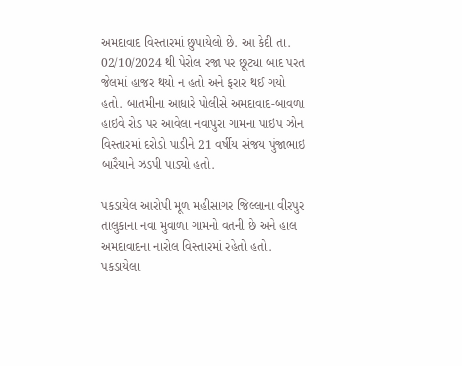અમદાવાદ વિસ્તારમાં છુપાયેલો છે. આ કેદી તા. 02/10/2024 થી પેરોલ રજા પર છૂટ્યા બાદ પરત જેલમાં હાજર થયો ન હતો અને ફરાર થઈ ગયો હતો. બાતમીના આધારે પોલીસે અમદાવાદ-બાવળા હાઇવે રોડ પર આવેલા નવાપુરા ગામના પાઇપ ઝોન વિસ્તારમાં દરોડો પાડીને 21 વર્ષીય સંજય પુંજાભાઇ બારૈયાને ઝડપી પાડ્યો હતો.

પકડાયેલ આરોપી મૂળ મહીસાગર જિલ્લાના વીરપુર તાલુકાના નવા મુવાળા ગામનો વતની છે અને હાલ અમદાવાદના નારોલ વિસ્તારમાં રહેતો હતો. પકડાયેલા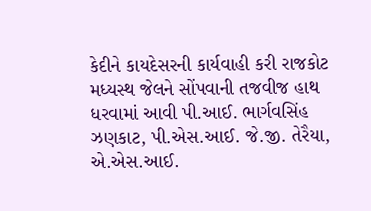કેદીને કાયદેસરની કાર્યવાહી કરી રાજકોટ મધ્યસ્થ જેલને સોંપવાની તજવીજ હાથ ધરવામાં આવી પી.આઈ. ભાર્ગવસિંહ ઝણકાટ, પી.એસ.આઈ. જે.જી. તેરૈયા, એ.એસ.આઈ.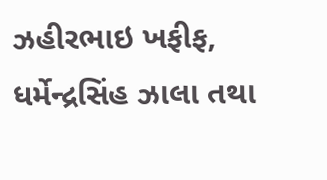ઝહીરભાઇ ખફીફ, ધર્મેન્દ્રસિંહ ઝાલા તથા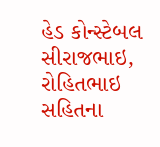હેડ કોન્સ્ટેબલ સીરાજભાઇ, રોહિતભાઇ સહિતના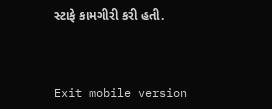સ્ટાફે કામગીરી કરી હતી.



Exit mobile version